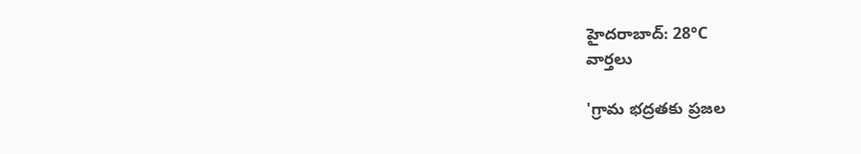హైదరాబాద్: 28°C
వార్తలు

'గ్రామ భద్రతకు ప్రజల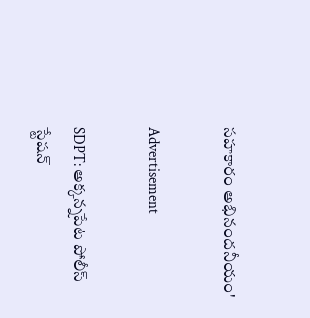సహకారం అభినందనీయం'

Advertisement

SDPT: అక్కన్నపేట పోలీస్ స్టేషన్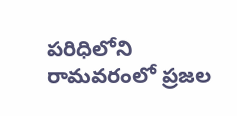పరిధిలోని రామవరంలో ప్రజల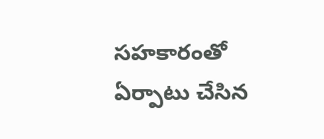సహకారంతో ఏర్పాటు చేసిన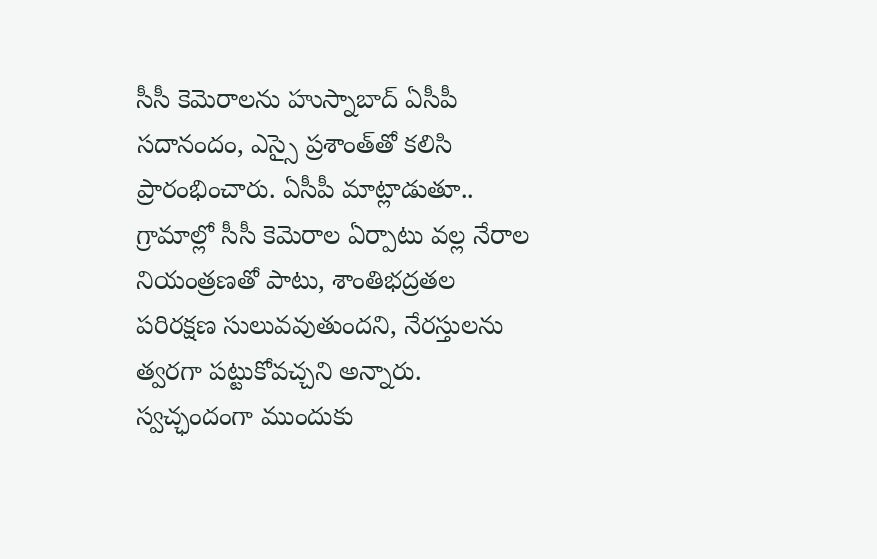సీసీ కెమెరాలను హుస్నాబాద్ ఏసీపీ సదానందం, ఎస్సై ప్రశాంత్‌తో కలిసి ప్రారంభించారు. ఏసీపీ మాట్లాడుతూ.. గ్రామాల్లో సీసీ కెమెరాల ఏర్పాటు వల్ల నేరాల నియంత్రణతో పాటు, శాంతిభద్రతల పరిరక్షణ సులువవుతుందని, నేరస్తులను త్వరగా పట్టుకోవచ్చని అన్నారు. స్వచ్ఛందంగా ముందుకు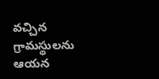వచ్చిన గ్రామస్థులను ఆయన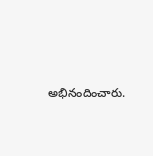అభినందించారు.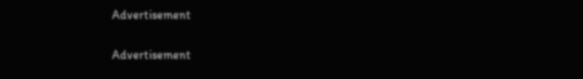Advertisement

Advertisement